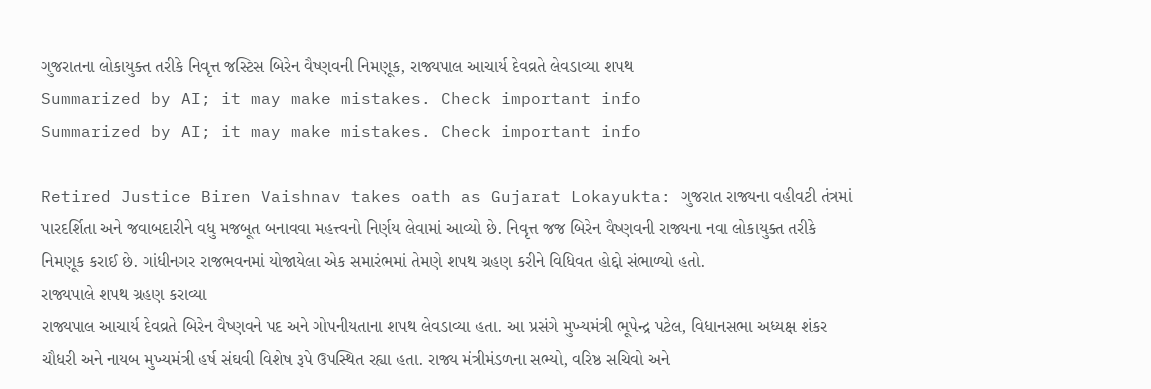ગુજરાતના લોકાયુક્ત તરીકે નિવૃત્ત જસ્ટિસ બિરેન વૈષ્ણવની નિમણૂક, રાજ્યપાલ આચાર્ય દેવવ્રતે લેવડાવ્યા શપથ
Summarized by AI; it may make mistakes. Check important info
Summarized by AI; it may make mistakes. Check important info

Retired Justice Biren Vaishnav takes oath as Gujarat Lokayukta: ગુજરાત રાજ્યના વહીવટી તંત્રમાં પારદર્શિતા અને જવાબદારીને વધુ મજબૂત બનાવવા મહત્ત્વનો નિર્ણય લેવામાં આવ્યો છે. નિવૃત્ત જજ બિરેન વૈષ્ણવની રાજ્યના નવા લોકાયુક્ત તરીકે નિમણૂક કરાઈ છે. ગાંધીનગર રાજભવનમાં યોજાયેલા એક સમારંભમાં તેમણે શપથ ગ્રહણ કરીને વિધિવત હોદ્દો સંભાળ્યો હતો.
રાજ્યપાલે શપથ ગ્રહણ કરાવ્યા
રાજ્યપાલ આચાર્ય દેવવ્રતે બિરેન વૈષ્ણવને પદ અને ગોપનીયતાના શપથ લેવડાવ્યા હતા. આ પ્રસંગે મુખ્યમંત્રી ભૂપેન્દ્ર પટેલ, વિધાનસભા અધ્યક્ષ શંકર ચૌધરી અને નાયબ મુખ્યમંત્રી હર્ષ સંઘવી વિશેષ રૂપે ઉપસ્થિત રહ્યા હતા. રાજ્ય મંત્રીમંડળના સભ્યો, વરિષ્ઠ સચિવો અને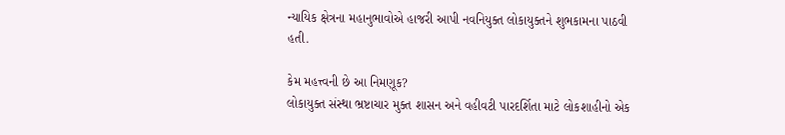ન્યાયિક ક્ષેત્રના મહાનુભાવોએ હાજરી આપી નવનિયુક્ત લોકાયુક્તને શુભકામના પાઠવી હતી.

કેમ મહત્ત્વની છે આ નિમણૂક?
લોકાયુક્ત સંસ્થા ભ્રષ્ટાચાર મુક્ત શાસન અને વહીવટી પારદર્શિતા માટે લોકશાહીનો એક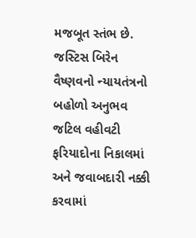મજબૂત સ્તંભ છે. જસ્ટિસ બિરેન વૈષ્ણવનો ન્યાયતંત્રનો બહોળો અનુભવ જટિલ વહીવટી ફરિયાદોના નિકાલમાં અને જવાબદારી નક્કી કરવામાં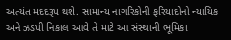અત્યંત મદદરૂપ થશે. સામાન્ય નાગરિકોની ફરિયાદોનો ન્યાયિક અને ઝડપી નિકાલ આવે તે માટે આ સંસ્થાની ભૂમિકા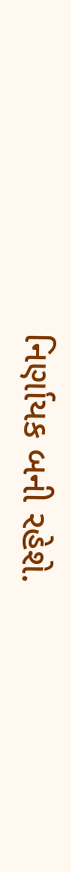નિર્ણાયક બની રહેશે.